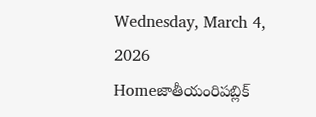Wednesday, March 4, 2026
Homeజాతీయంరిపబ్లిక్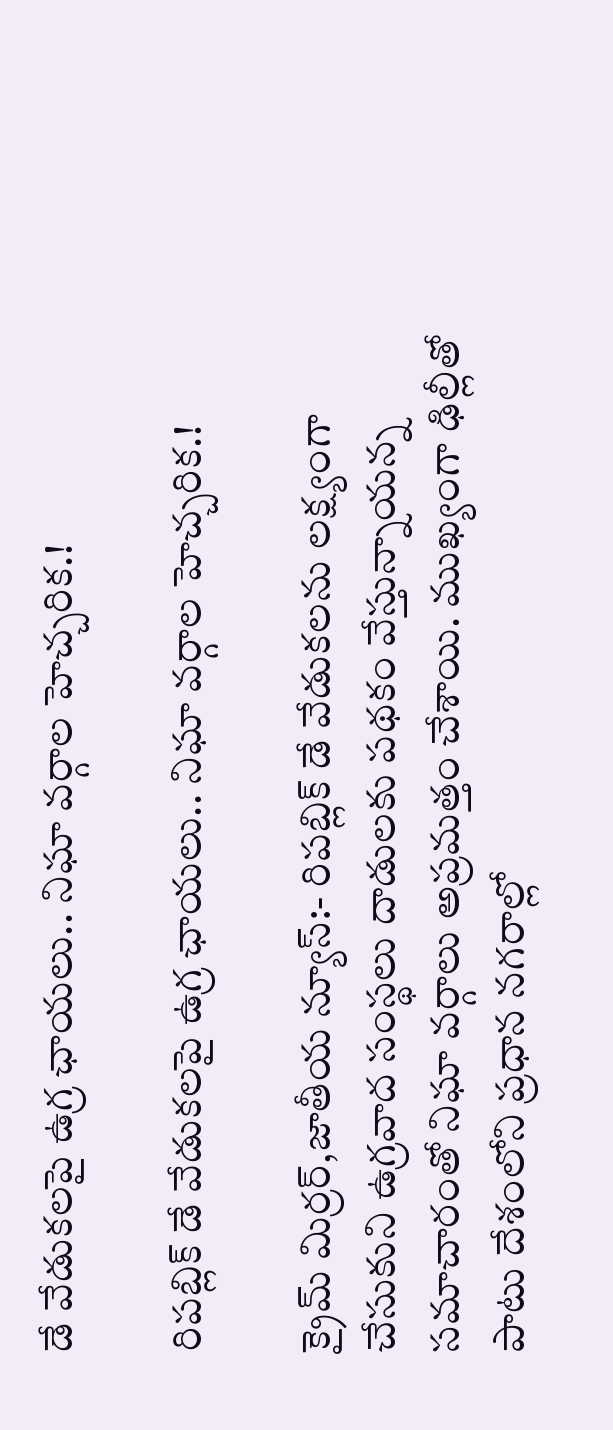డే వేడుకలపై ఉగ్ర ఛాయలు.. నిఘా వర్గాల హెచ్చరిక.!

రిపబ్లిక్ డే వేడుకలపై ఉగ్ర ఛాయలు.. నిఘా వర్గాల హెచ్చరిక.!

క్రైమ్ మిర్రర్,జాతీయ న్యూస్:- రిపబ్లిక్ డే వేడుకలను లక్ష్యంగా చేసుకుని ఉగ్రవాద సంస్థలు దాడులకు పథకం వేస్తున్నాయన్న సమాచారంతో నిఘా వర్గాలు అప్రమత్తం చేశాయి. ముఖ్యంగా ఢిల్లీతో పాటు దేశంలోని ప్రధాన నగరాల్లో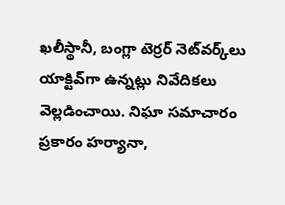ఖలీస్థానీ, బంగ్లా టెర్రర్ నెట్‌వర్క్‌లు యాక్టివ్‌గా ఉన్నట్లు నివేదికలు వెల్లడించాయి. నిఘా సమాచారం ప్రకారం హర్యానా,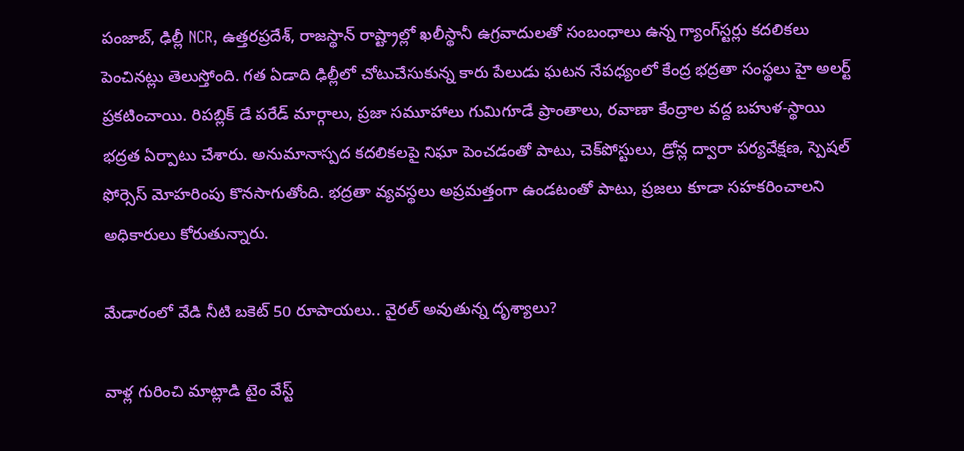పంజాబ్, ఢిల్లీ NCR, ఉత్తరప్రదేశ్, రాజస్థాన్ రాష్ట్రాల్లో ఖలీస్థానీ ఉగ్రవాదులతో సంబంధాలు ఉన్న గ్యాంగ్‌స్టర్లు కదలికలు పెంచినట్లు తెలుస్తోంది. గత ఏడాది ఢిల్లీలో చోటుచేసుకున్న కారు పేలుడు ఘటన నేపధ్యంలో కేంద్ర భద్రతా సంస్థలు హై అలర్ట్ ప్రకటించాయి. రిపబ్లిక్ డే పరేడ్ మార్గాలు, ప్రజా సమూహాలు గుమిగూడే ప్రాంతాలు, రవాణా కేంద్రాల వద్ద బహుళ-స్థాయి భద్రత ఏర్పాటు చేశారు. అనుమానాస్పద కదలికలపై నిఘా పెంచడంతో పాటు, చెక్‌పోస్టులు, డ్రోన్ల ద్వారా పర్యవేక్షణ, స్పెషల్ ఫోర్సెస్ మోహరింపు కొనసాగుతోంది. భద్రతా వ్యవస్థలు అప్రమత్తంగా ఉండటంతో పాటు, ప్రజలు కూడా సహకరించాలని అధికారులు కోరుతున్నారు.

మేడారంలో వేడి నీటి బకెట్ 50 రూపాయలు.. వైరల్ అవుతున్న దృశ్యాలు?

వాళ్ల గురించి మాట్లాడి టైం వేస్ట్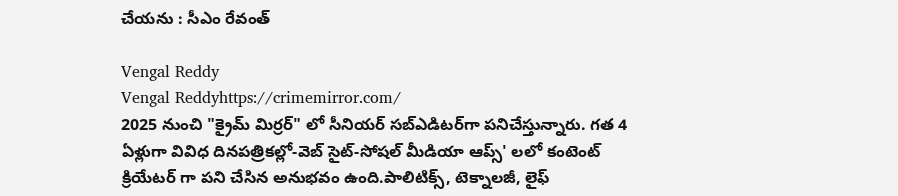చేయను : సీఎం రేవంత్

Vengal Reddy
Vengal Reddyhttps://crimemirror.com/
2025 నుంచి "క్రైమ్ మిర్రర్" లో సీనియర్ సబ్‌ఎడిటర్‌గా పనిచేస్తున్నారు. గత 4 ఏళ్లుగా వివిధ దినపత్రికల్లో-వెబ్ సైట్-సోషల్ మీడియా ఆప్స్' లలో కంటెంట్ క్రియేటర్ గా పని చేసిన అనుభవం ఉంది.పాలిటిక్స్‌, టెక్నాలజీ, లైఫ్‌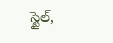స్టైల్‌,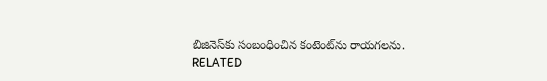బిజినెస్‌కు సంబంధించిన కంటెంట్‌ను రాయగలను.
RELATED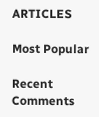ARTICLES

Most Popular

Recent Comments